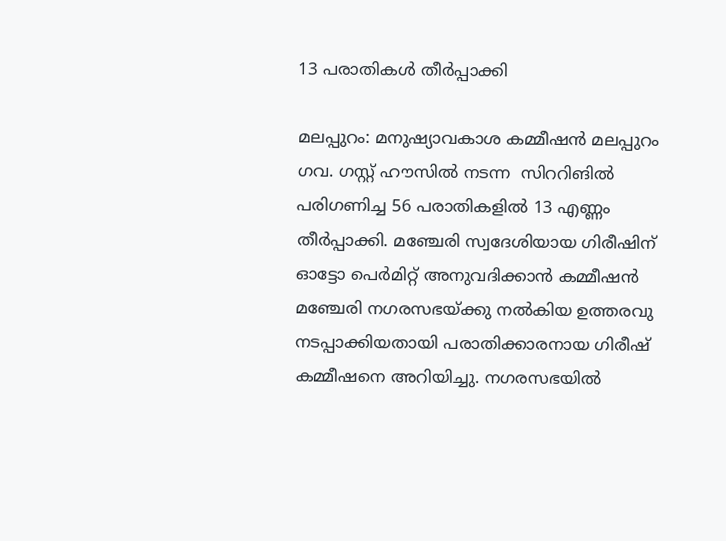13 പരാതികള്‍ തീര്‍പ്പാക്കി

മലപ്പുറം: മനുഷ്യാവകാശ കമ്മീഷന്‍ മലപ്പുറം ഗവ. ഗസ്റ്റ് ഹൗസില്‍ നടന്ന  സിററിങില്‍ പരിഗണിച്ച 56 പരാതികളില്‍ 13 എണ്ണം തീര്‍പ്പാക്കി. മഞ്ചേരി സ്വദേശിയായ ഗിരീഷിന് ഓട്ടോ പെര്‍മിറ്റ് അനുവദിക്കാന്‍ കമ്മീഷന്‍ മഞ്ചേരി നഗരസഭയ്ക്കു നല്‍കിയ ഉത്തരവു നടപ്പാക്കിയതായി പരാതിക്കാരനായ ഗിരീഷ് കമ്മീഷനെ അറിയിച്ചു. നഗരസഭയില്‍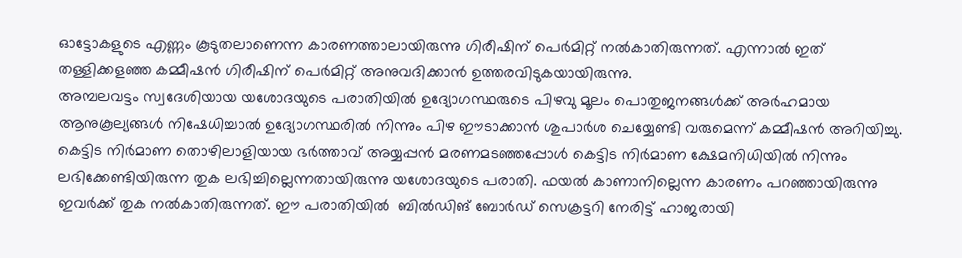ഓട്ടോകളുടെ എണ്ണം കൂടുതലാണെന്ന കാരണത്താലായിരുന്നു ഗിരീഷിന് പെര്‍മിറ്റ് നല്‍കാതിരുന്നത്. എന്നാല്‍ ഇത് തള്ളിക്കളഞ്ഞ കമ്മീഷന്‍ ഗിരീഷിന് പെര്‍മിറ്റ് അനുവദിക്കാന്‍ ഉത്തരവിടുകയായിരുന്നു.
അമ്പലവട്ടം സ്വദേശിയായ യശോദയുടെ പരാതിയില്‍ ഉദ്യോഗസ്ഥരുടെ പിഴവു മൂലം പൊതുജനങ്ങള്‍ക്ക് അര്‍ഹമായ ആനുകൂല്യങ്ങള്‍ നിഷേധിച്ചാല്‍ ഉദ്യോഗസ്ഥരില്‍ നിന്നും പിഴ ഈടാക്കാന്‍ ശുപാര്‍ശ ചെയ്യേണ്ടി വരുമെന്ന് കമ്മീഷന്‍ അറിയിച്ചു. കെട്ടിട നിര്‍മാണ തൊഴിലാളിയായ ഭര്‍ത്താവ് അയ്യപ്പന്‍ മരണമടഞ്ഞപ്പോള്‍ കെട്ടിട നിര്‍മാണ ക്ഷേമനിധിയില്‍ നിന്നും ലഭിക്കേണ്ടിയിരുന്ന തുക ലഭിച്ചില്ലെന്നതായിരുന്നു യശോദയുടെ പരാതി. ഫയല്‍ കാണാനില്ലെന്ന കാരണം പറഞ്ഞായിരുന്നു ഇവര്‍ക്ക് തുക നല്‍കാതിരുന്നത്. ഈ പരാതിയില്‍  ബില്‍ഡിങ് ബോര്‍ഡ് സെക്രട്ടറി നേരിട്ട് ഹാജരായി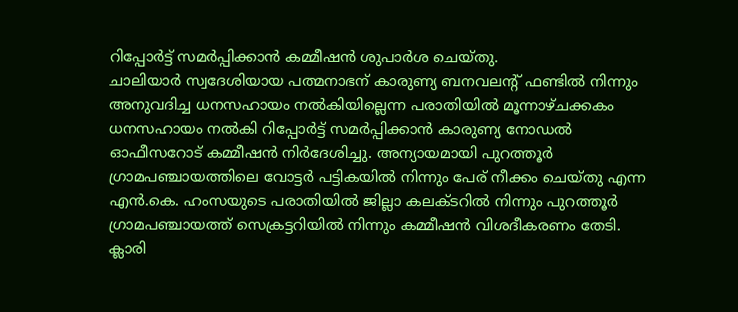റിപ്പോര്‍ട്ട് സമര്‍പ്പിക്കാന്‍ കമ്മീഷന്‍ ശുപാര്‍ശ ചെയ്തു.
ചാലിയാര്‍ സ്വദേശിയായ പത്മനാഭന് കാരുണ്യ ബനവലന്റ് ഫണ്ടില്‍ നിന്നും അനുവദിച്ച ധനസഹായം നല്‍കിയില്ലെന്ന പരാതിയില്‍ മൂന്നാഴ്ചക്കകം ധനസഹായം നല്‍കി റിപ്പോര്‍ട്ട് സമര്‍പ്പിക്കാന്‍ കാരുണ്യ നോഡല്‍ ഓഫീസറോട് കമ്മീഷന്‍ നിര്‍ദേശിച്ചു. അന്യായമായി പുറത്തൂര്‍ ഗ്രാമപഞ്ചായത്തിലെ വോട്ടര്‍ പട്ടികയില്‍ നിന്നും പേര് നീക്കം ചെയ്തു എന്ന എന്‍.കെ. ഹംസയുടെ പരാതിയില്‍ ജില്ലാ കലക്ടറില്‍ നിന്നും പുറത്തൂര്‍ ഗ്രാമപഞ്ചായത്ത് സെക്രട്ടറിയില്‍ നിന്നും കമ്മീഷന്‍ വിശദീകരണം തേടി. ക്ലാരി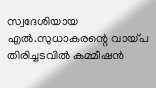സ്വദേശിയായ എല്‍.സുധാകരന്റെ വായ്പ തിരിച്ചടവില്‍ കമ്മീഷന്‍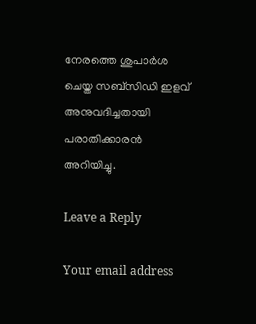നേരത്തെ ശുപാര്‍ശ ചെയ്ത സബ്‌സിഡി ഇളവ് അനുവദിച്ചതായി പരാതിക്കാരന്‍ അറിയിച്ചു.

Leave a Reply

Your email address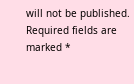will not be published. Required fields are marked *